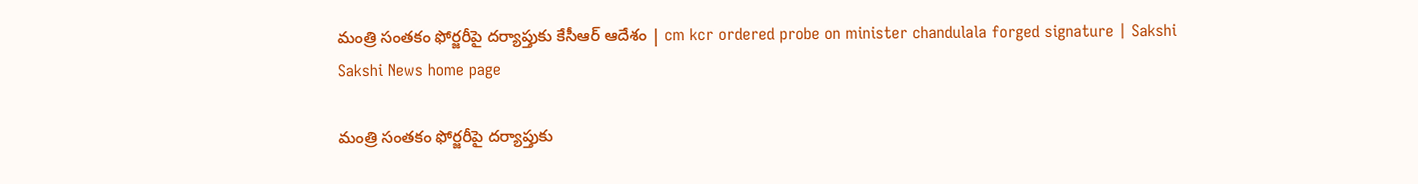మంత్రి సంతకం ఫోర్జరీపై దర్యాప్తుకు కేసీఆర్‌ ఆదేశం | cm kcr ordered probe on minister chandulala forged signature | Sakshi
Sakshi News home page

మంత్రి సంతకం ఫోర్జరీపై దర్యాప్తుకు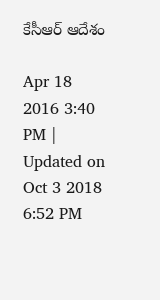కేసీఆర్‌ ఆదేశం

Apr 18 2016 3:40 PM | Updated on Oct 3 2018 6:52 PM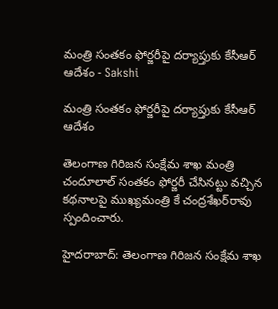మంత్రి సంతకం ఫోర్జరీపై దర్యాప్తుకు కేసీఆర్‌ ఆదేశం - Sakshi

మంత్రి సంతకం ఫోర్జరీపై దర్యాప్తుకు కేసీఆర్‌ ఆదేశం

తెలంగాణ గిరిజన సంక్షేమ శాఖ మంత్రి చందూలాల్ సంతకం ఫోర్జరీ చేసినట్టు వచ్చిన కథనాలపై ముఖ్యమంత్రి కే చంద్రశేఖర్‌రావు స్పందించారు.

హైదరాబాద్‌: తెలంగాణ గిరిజన సంక్షేమ శాఖ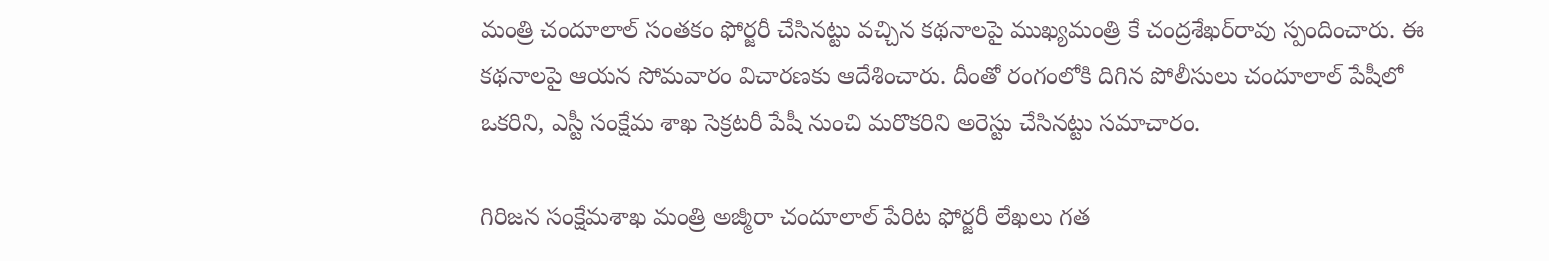మంత్రి చందూలాల్ సంతకం ఫోర్జరీ చేసినట్టు వచ్చిన కథనాలపై ముఖ్యమంత్రి కే చంద్రశేఖర్‌రావు స్పందించారు. ఈ కథనాలపై ఆయన సోమవారం విచారణకు ఆదేశించారు. దీంతో రంగంలోకి దిగిన పోలీసులు చందూలాల్ పేషీలో ఒకరిని, ఎస్టీ సంక్షేమ శాఖ సెక్రటరీ పేషీ నుంచి మరొకరిని అరెస్టు చేసినట్టు సమాచారం.

గిరిజన సంక్షేమశాఖ మంత్రి అజ్మీరా చందూలాల్‌ పేరిట ఫోర్జరీ లేఖలు గత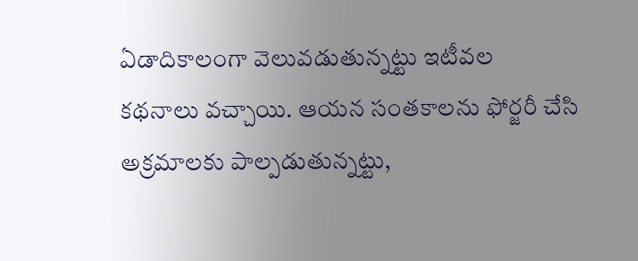ఏడాదికాలంగా వెలువడుతున్నట్టు ఇటీవల కథనాలు వచ్చాయి. ఆయన సంతకాలను ఫోర్జరీ చేసి అక్రమాలకు పాల్పడుతున్నట్టు,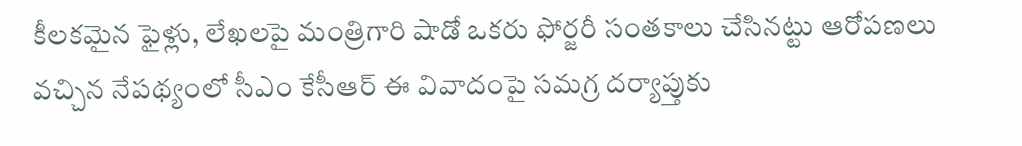కీలకమైన ఫైళ్లు, లేఖలపై మంత్రిగారి షాడో ఒకరు ఫోర్జరీ సంతకాలు చేసినట్టు ఆరోపణలు వచ్చిన నేపథ్యంలో సీఎం కేసీఆర్‌ ఈ వివాదంపై సమగ్ర దర్యాప్తుకు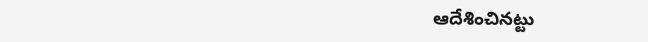ఆదేశించినట్టు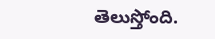తెలుస్తోంది.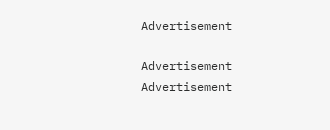Advertisement

Advertisement
Advertisement